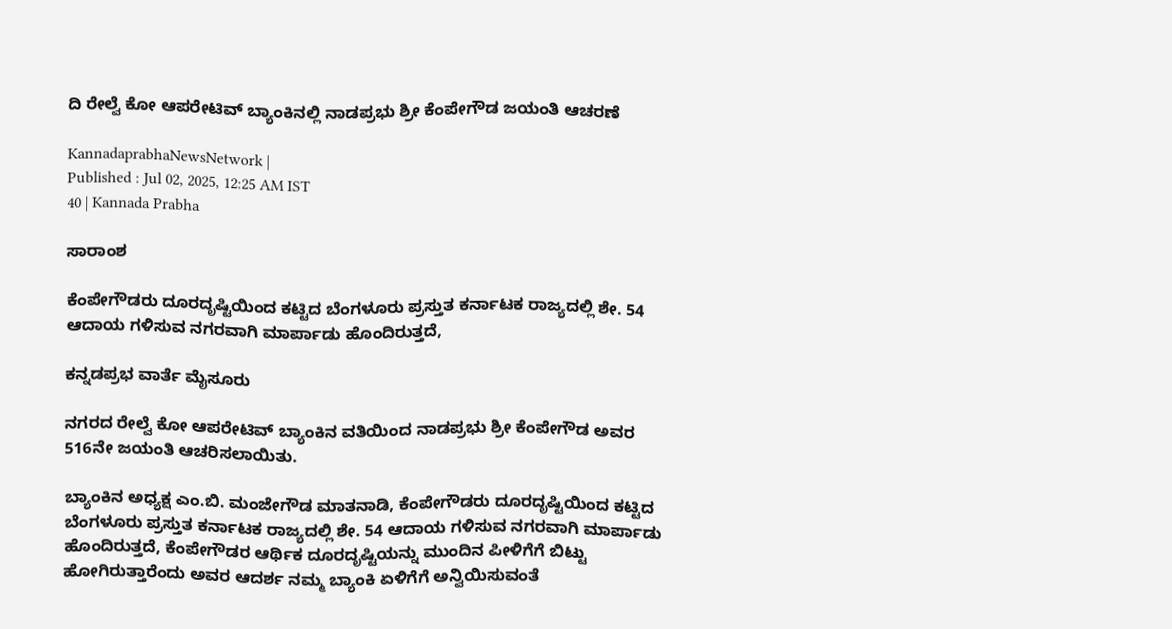ದಿ ರೇಲ್ವೆ ಕೋ ಆಪರೇಟಿವ್‌ ಬ್ಯಾಂಕಿನಲ್ಲಿ ನಾಡಪ್ರಭು ಶ್ರೀ ಕೆಂಪೇಗೌಡ ಜಯಂತಿ ಆಚರಣೆ

KannadaprabhaNewsNetwork |
Published : Jul 02, 2025, 12:25 AM IST
40 | Kannada Prabha

ಸಾರಾಂಶ

ಕೆಂಪೇಗೌಡರು ದೂರದೃಷ್ಟಿಯಿಂದ ಕಟ್ಟಿದ ಬೆಂಗಳೂರು ಪ್ರಸ್ತುತ ಕರ್ನಾಟಕ ರಾಜ್ಯದಲ್ಲಿ ಶೇ. 54 ಆದಾಯ ಗಳಿಸುವ ನಗರವಾಗಿ ಮಾರ್ಪಾಡು ಹೊಂದಿರುತ್ತದೆ,

ಕನ್ನಡಪ್ರಭ ವಾರ್ತೆ ಮೈಸೂರು

ನಗರದ ರೇಲ್ವೆ ಕೋ ಆಪರೇಟಿವ್‌ ಬ್ಯಾಂಕಿನ ವತಿಯಿಂದ ನಾಡಪ್ರಭು ಶ್ರೀ ಕೆಂಪೇಗೌಡ ಅವರ 516ನೇ ಜಯಂತಿ ಆಚರಿಸಲಾಯಿತು.

ಬ್ಯಾಂಕಿನ ಅಧ್ಯಕ್ಷ ಎಂ.ಬಿ. ಮಂಜೇಗೌಡ ಮಾತನಾಡಿ, ಕೆಂಪೇಗೌಡರು ದೂರದೃಷ್ಟಿಯಿಂದ ಕಟ್ಟಿದ ಬೆಂಗಳೂರು ಪ್ರಸ್ತುತ ಕರ್ನಾಟಕ ರಾಜ್ಯದಲ್ಲಿ ಶೇ. 54 ಆದಾಯ ಗಳಿಸುವ ನಗರವಾಗಿ ಮಾರ್ಪಾಡು ಹೊಂದಿರುತ್ತದೆ, ಕೆಂಪೇಗೌಡರ ಆರ್ಥಿಕ ದೂರದೃಷ್ಟಿಯನ್ನು ಮುಂದಿನ ಪೀಳಿಗೆಗೆ ಬಿಟ್ಟು ಹೋಗಿರುತ್ತಾರೆಂದು ಅವರ ಆದರ್ಶ ನಮ್ಮ ಬ್ಯಾಂಕಿ ಏಳಿಗೆಗೆ ಅನ್ವಿಯಿಸುವಂತೆ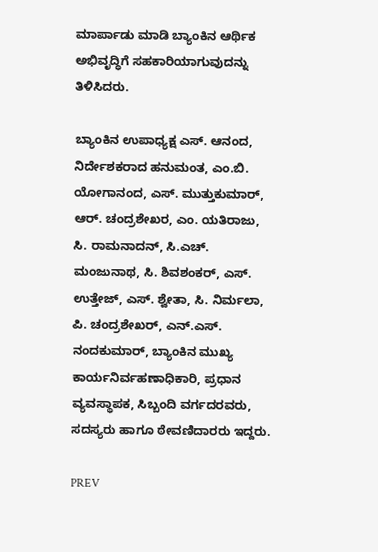ಮಾರ್ಪಾಡು ಮಾಡಿ ಬ್ಯಾಂಕಿನ ಆರ್ಥಿಕ ಅಭಿವೃದ್ಧಿಗೆ ಸಹಕಾರಿಯಾಗುವುದನ್ನು ತಿಳಿಸಿದರು.

ಬ್ಯಾಂಕಿನ ಉಪಾಧ್ಯಕ್ಷ ಎಸ್‌. ಆನಂದ, ನಿರ್ದೇಶಕರಾದ ಹನುಮಂತ, ಎಂ.ಬಿ. ಯೋಗಾನಂದ, ಎಸ್‌. ಮುತ್ತುಕುಮಾರ್‌, ಆರ್‌. ಚಂದ್ರಶೇಖರ, ಎಂ. ಯತಿರಾಜು, ಸಿ. ರಾಮನಾದನ್‌, ಸಿ.ಎಚ್. ಮಂಜುನಾಥ, ಸಿ. ಶಿವಶಂಕರ್‌, ಎಸ್‌. ಉತ್ತೇಜ್‌, ಎಸ್‌. ಶ್ವೇತಾ, ಸಿ. ನಿರ್ಮಲಾ, ಪಿ. ಚಂದ್ರಶೇಖರ್‌, ಎನ್.ಎಸ್‌. ನಂದಕುಮಾರ್‌, ಬ್ಯಾಂಕಿನ ಮುಖ್ಯ ಕಾರ್ಯನಿರ್ವಹಣಾಧಿಕಾರಿ, ಪ್ರಧಾನ ವ್ಯವಸ್ಥಾಪಕ, ಸಿಬ್ಬಂದಿ ವರ್ಗದರವರು, ಸದಸ್ಯರು ಹಾಗೂ ಠೇವಣಿದಾರರು ಇದ್ದರು.

PREV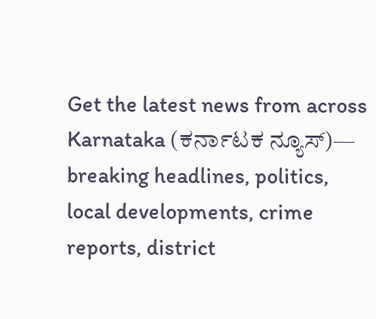Get the latest news from across Karnataka (ಕರ್ನಾಟಕ ನ್ಯೂಸ್)— breaking headlines, politics, local developments, crime reports, district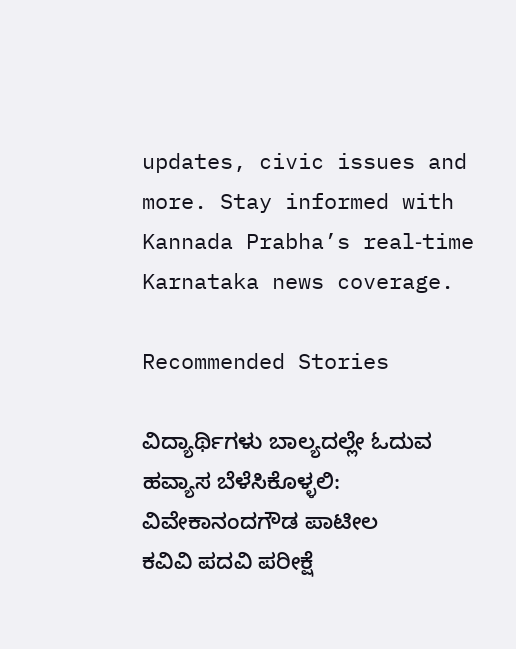updates, civic issues and more. Stay informed with Kannada Prabha’s real‑time Karnataka news coverage.

Recommended Stories

ವಿದ್ಯಾರ್ಥಿಗಳು ಬಾಲ್ಯದಲ್ಲೇ ಓದುವ ಹವ್ಯಾಸ ಬೆಳೆಸಿಕೊಳ್ಳಲಿ: ವಿವೇಕಾನಂದಗೌಡ ಪಾಟೀಲ
ಕವಿವಿ ಪದವಿ ಪರೀಕ್ಷೆ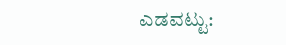ಎಡವಟ್ಟು: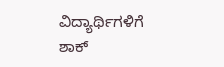ವಿದ್ಯಾರ್ಥಿಗಳಿಗೆ ಶಾಕ್‌